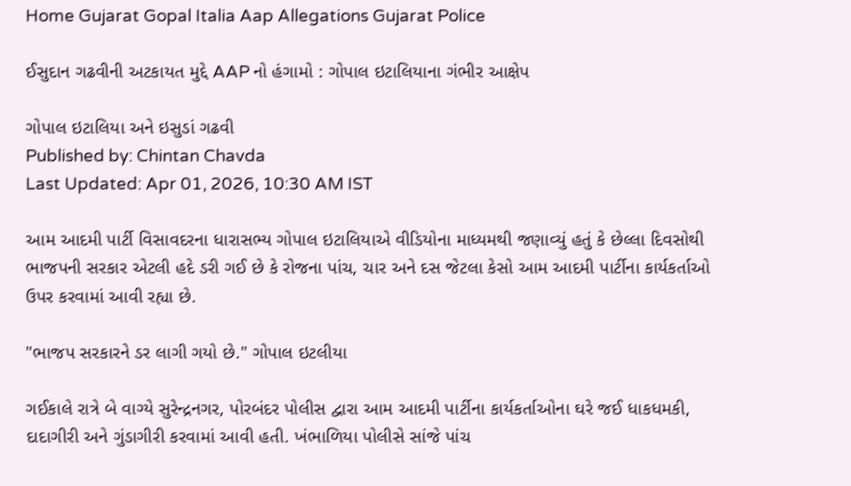Home Gujarat Gopal Italia Aap Allegations Gujarat Police

ઈસુદાન ગઢવીની અટકાયત મુદ્દે AAP નો હંગામો : ગોપાલ ઇટાલિયાના ગંભીર આક્ષેપ

ગોપાલ ઇટાલિયા અને ઇસુડાં ગઢવી
Published by: Chintan Chavda
Last Updated: Apr 01, 2026, 10:30 AM IST

આમ આદમી પાર્ટી વિસાવદરના ધારાસભ્ય ગોપાલ ઇટાલિયાએ વીડિયોના માધ્યમથી જણાવ્યું હતું કે છેલ્લા દિવસોથી ભાજપની સરકાર એટલી હદે ડરી ગઈ છે કે રોજના પાંચ, ચાર અને દસ જેટલા કેસો આમ આદમી પાર્ટીના કાર્યકર્તાઓ ઉપર કરવામાં આવી રહ્યા છે.

"ભાજપ સરકારને ડર લાગી ગયો છે." ગોપાલ ઇટલીયા

ગઈકાલે રાત્રે બે વાગ્યે સુરેન્દ્રનગર, પોરબંદર પોલીસ દ્વારા આમ આદમી પાર્ટીના કાર્યકર્તાઓના ઘરે જઈ ધાકધમકી, દાદાગીરી અને ગુંડાગીરી કરવામાં આવી હતી. ખંભાળિયા પોલીસે સાંજે પાંચ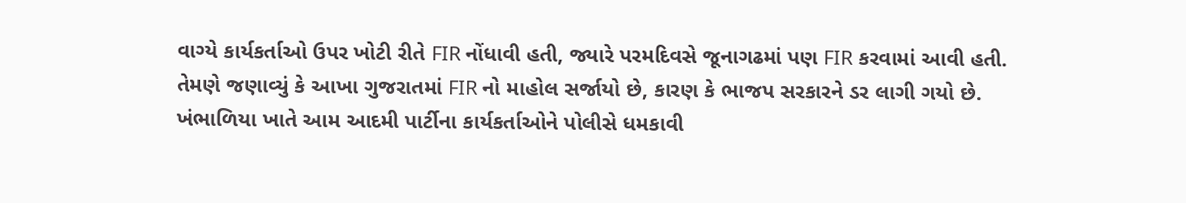વાગ્યે કાર્યકર્તાઓ ઉપર ખોટી રીતે FIR નોંધાવી હતી, જ્યારે પરમદિવસે જૂનાગઢમાં પણ FIR કરવામાં આવી હતી. તેમણે જણાવ્યું કે આખા ગુજરાતમાં FIR નો માહોલ સર્જાયો છે, કારણ કે ભાજપ સરકારને ડર લાગી ગયો છે. ખંભાળિયા ખાતે આમ આદમી પાર્ટીના કાર્યકર્તાઓને પોલીસે ધમકાવી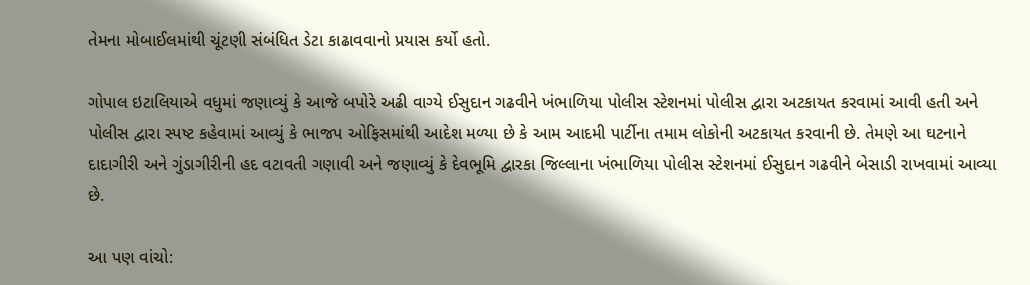તેમના મોબાઈલમાંથી ચૂંટણી સંબંધિત ડેટા કાઢાવવાનો પ્રયાસ કર્યો હતો.

ગોપાલ ઇટાલિયાએ વધુમાં જણાવ્યું કે આજે બપોરે અઢી વાગ્યે ઈસુદાન ગઢવીને ખંભાળિયા પોલીસ સ્ટેશનમાં પોલીસ દ્વારા અટકાયત કરવામાં આવી હતી અને પોલીસ દ્વારા સ્પષ્ટ કહેવામાં આવ્યું કે ભાજપ ઓફિસમાંથી આદેશ મળ્યા છે કે આમ આદમી પાર્ટીના તમામ લોકોની અટકાયત કરવાની છે. તેમણે આ ઘટનાને દાદાગીરી અને ગુંડાગીરીની હદ વટાવતી ગણાવી અને જણાવ્યું કે દેવભૂમિ દ્વારકા જિલ્લાના ખંભાળિયા પોલીસ સ્ટેશનમાં ઈસુદાન ગઢવીને બેસાડી રાખવામાં આવ્યા છે.

આ પણ વાંચો: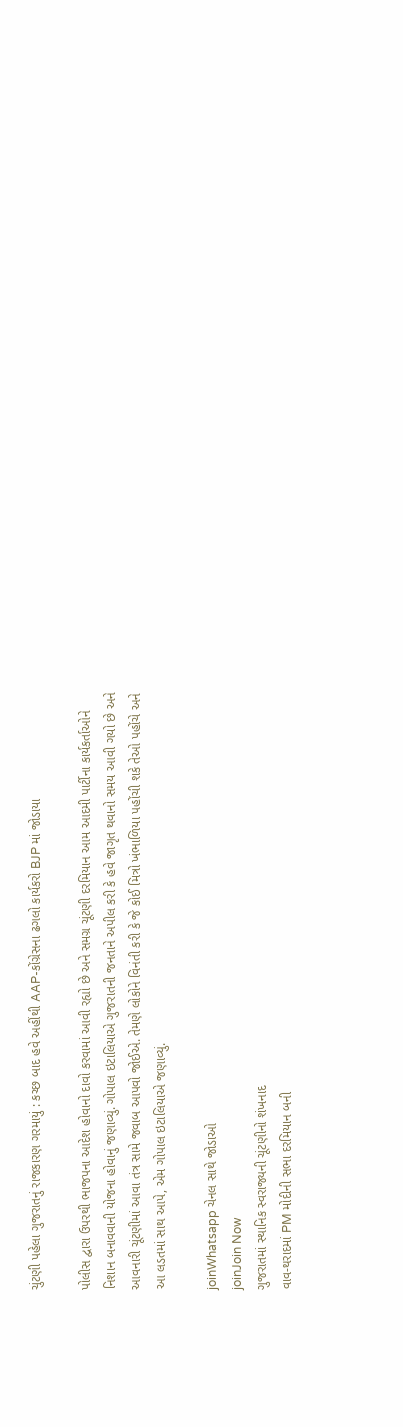ચુંટણી પહેલા ગુજરાતનું રાજકારણ ગરમાયું : કચ્છ બાદ હવે અહીંથી AAP-કોંગ્રેસના ઢગલો કાર્યકરો BJP માં જોડાયા

પોલીસ દ્વારા ઉપરથી ભાજપના આદેશ હોવાનો દાવો કરવામાં આવી રહ્યો છે અને સમગ્ર ચૂંટણી દરમિયાન આમ આદમી પાર્ટીના કાર્યકર્તાઓને નિશાન બનાવવાની યોજના હોવાનું જણાવ્યું. ગોપાલ ઇટાલિયાએ ગુજરાતની જનતાને અપીલ કરી કે હવે જાગૃત થવાનો સમય આવી ગયો છે અને આવનારી ચૂંટણીમાં આવા તંત્ર સામે જવાબ આપવો જોઈએ. તેમણે લોકોને વિનંતી કરી કે જે કોઈ મિત્રો ખંભાળિયા પહોંચી શકે તેઓ પહોંચે અને આ લડતમાં સાથ આપે, એમ ગોપાલ ઇટાલિયાએ જણાવ્યું.

joinWhatsapp ચેનલ સાથે જોડાઓ
joinJoin Now
ગુજરાતમાં સ્થાનિક સ્વરાજ્યની ચૂંટણીનો શંખનાદ
વાવ-થરાદમાં PM મોદીની સભા દરમિયાન બની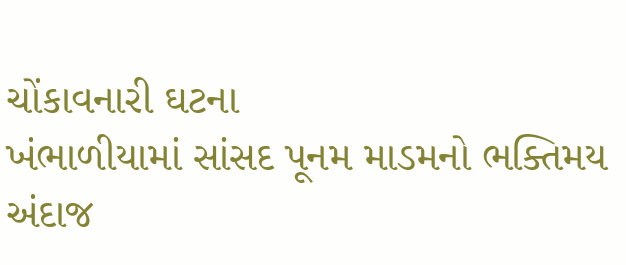ચોંકાવનારી ઘટના
ખંભાળીયામાં સાંસદ પૂનમ માડમનો ભક્તિમય અંદાજ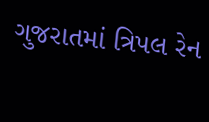ગુજરાતમાં ત્રિપલ રેન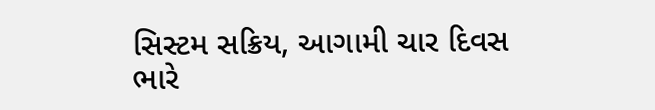સિસ્ટમ સક્રિય, આગામી ચાર દિવસ ભારે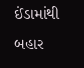ઈંડામાંથી બહાર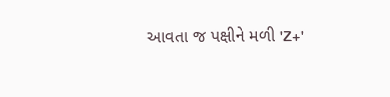આવતા જ પક્ષીને મળી 'Z+'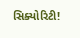સિક્યોરિટી!